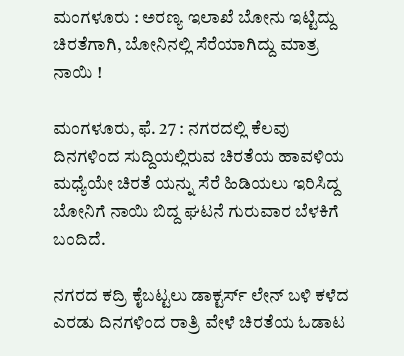ಮಂಗಳೂರು : ಅರಣ್ಯ ಇಲಾಖೆ ಬೋನು ಇಟ್ಟಿದ್ದು ಚಿರತೆಗಾಗಿ, ಬೋನಿನಲ್ಲಿ ಸೆರೆಯಾಗಿದ್ದು ಮಾತ್ರ ನಾಯಿ !

ಮಂಗಳೂರು, ಫೆ. 27 : ನಗರದಲ್ಲಿ ಕೆಲವು ದಿನಗಳಿಂದ ಸುದ್ದಿಯಲ್ಲಿರುವ ಚಿರತೆಯ ಹಾವಳಿಯ ಮಧ್ಯೆಯೇ ಚಿರತೆ ಯನ್ನು ಸೆರೆ ಹಿಡಿಯಲು ಇರಿಸಿದ್ದ ಬೋನಿಗೆ ನಾಯಿ ಬಿದ್ದ ಘಟನೆ ಗುರುವಾರ ಬೆಳಕಿಗೆ ಬಂದಿದೆ.

ನಗರದ ಕದ್ರಿ ಕೈಬಟ್ಟಲು ಡಾಕ್ಟರ್ಸ್ ಲೇನ್ ಬಳಿ ಕಳೆದ ಎರಡು ದಿನಗಳಿಂದ ರಾತ್ರಿ ವೇಳೆ ಚಿರತೆಯ ಓಡಾಟ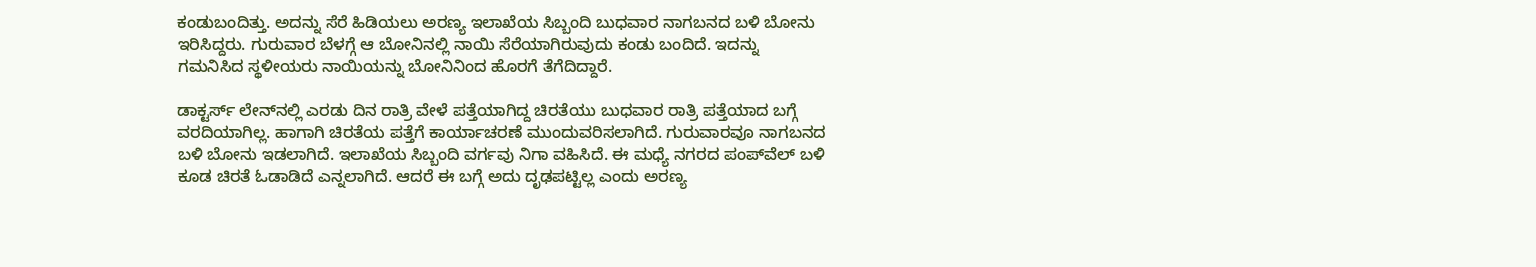ಕಂಡುಬಂದಿತ್ತು. ಅದನ್ನು ಸೆರೆ ಹಿಡಿಯಲು ಅರಣ್ಯ ಇಲಾಖೆಯ ಸಿಬ್ಬಂದಿ ಬುಧವಾರ ನಾಗಬನದ ಬಳಿ ಬೋನು ಇರಿಸಿದ್ದರು. ಗುರುವಾರ ಬೆಳಗ್ಗೆ ಆ ಬೋನಿನಲ್ಲಿ ನಾಯಿ ಸೆರೆಯಾಗಿರುವುದು ಕಂಡು ಬಂದಿದೆ. ಇದನ್ನು ಗಮನಿಸಿದ ಸ್ಥಳೀಯರು ನಾಯಿಯನ್ನು ಬೋನಿನಿಂದ ಹೊರಗೆ ತೆಗೆದಿದ್ದಾರೆ.

ಡಾಕ್ಟರ್ಸ್‌ ಲೇನ್‌ನಲ್ಲಿ ಎರಡು ದಿನ ರಾತ್ರಿ ವೇಳೆ ಪತ್ತೆಯಾಗಿದ್ದ ಚಿರತೆಯು ಬುಧವಾರ ರಾತ್ರಿ ಪತ್ತೆಯಾದ ಬಗ್ಗೆ ವರದಿಯಾಗಿಲ್ಲ. ಹಾಗಾಗಿ ಚಿರತೆಯ ಪತ್ತೆಗೆ ಕಾರ್ಯಾಚರಣೆ ಮುಂದುವರಿಸಲಾಗಿದೆ. ಗುರುವಾರವೂ ನಾಗಬನದ ಬಳಿ ಬೋನು ಇಡಲಾಗಿದೆ. ಇಲಾಖೆಯ ಸಿಬ್ಬಂದಿ ವರ್ಗವು ನಿಗಾ ವಹಿಸಿದೆ. ಈ ಮಧ್ಯೆ ನಗರದ ಪಂಪ್‌ವೆಲ್ ಬಳಿ ಕೂಡ ಚಿರತೆ ಓಡಾಡಿದೆ ಎನ್ನಲಾಗಿದೆ. ಆದರೆ ಈ ಬಗ್ಗೆ ಅದು ದೃಢಪಟ್ಟಿಲ್ಲ ಎಂದು ಅರಣ್ಯ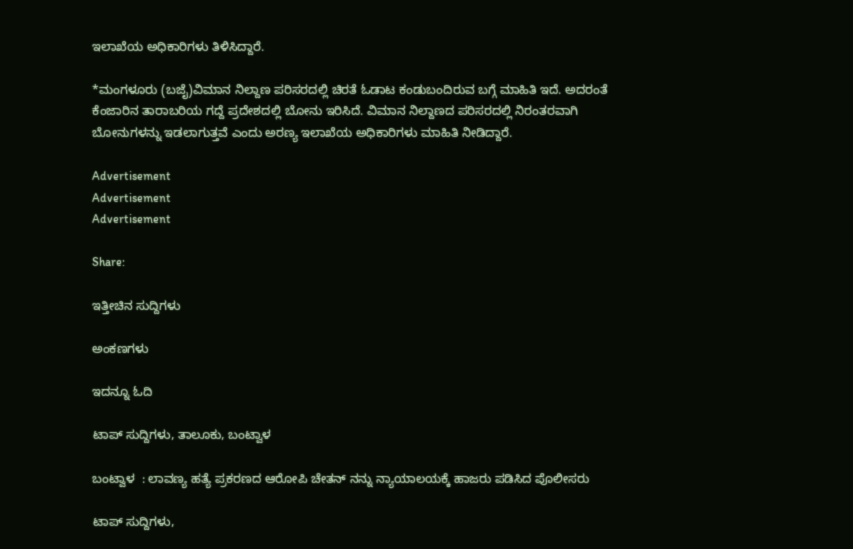ಇಲಾಖೆಯ ಅಧಿಕಾರಿಗಳು ತಿಳಿಸಿದ್ದಾರೆ.

*ಮಂಗಳೂರು (ಬಜೈ)ವಿಮಾನ ನಿಲ್ದಾಣ ಪರಿಸರದಲ್ಲಿ ಚಿರತೆ ಓಡಾಟ ಕಂಡುಬಂದಿರುವ ಬಗ್ಗೆ ಮಾಹಿತಿ ಇದೆ. ಅದರಂತೆ ಕೆಂಜಾರಿನ ತಾರಾಬರಿಯ ಗದ್ದೆ ಪ್ರದೇಶದಲ್ಲಿ ಬೋನು ಇರಿಸಿದೆ. ವಿಮಾನ ನಿಲ್ದಾಣದ ಪರಿಸರದಲ್ಲಿ ನಿರಂತರವಾಗಿ ಬೋನುಗಳನ್ನು ಇಡಲಾಗುತ್ತವೆ ಎಂದು ಅರಣ್ಯ ಇಲಾಖೆಯ ಅಧಿಕಾರಿಗಳು ಮಾಹಿತಿ ನೀಡಿದ್ದಾರೆ.

Advertisement
Advertisement
Advertisement

Share:

ಇತ್ತೀಚಿನ ಸುದ್ದಿಗಳು

ಅಂಕಣಗಳು

ಇದನ್ನೂ ಓದಿ

ಟಾಪ್ ಸುದ್ದಿಗಳು, ತಾಲೂಕು, ಬಂಟ್ವಾಳ

ಬಂಟ್ವಾಳ  : ಲಾವಣ್ಯ ಹತ್ಯೆ ಪ್ರಕರಣದ ಆರೋಪಿ ಚೇತನ್ ನನ್ನು ನ್ಯಾಯಾಲಯಕ್ಕೆ ಹಾಜರು ಪಡಿಸಿದ ಪೊಲೀಸರು

ಟಾಪ್ ಸುದ್ದಿಗಳು,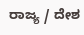ರಾಜ್ಯ / ದೇಶ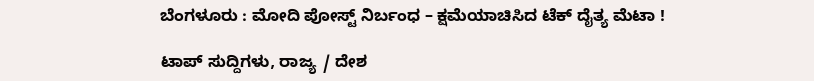ಬೆಂಗಳೂರು : ಮೋದಿ ಪೋಸ್ಟ್ ನಿರ್ಬಂಧ – ಕ್ಷಮೆಯಾಚಿಸಿದ ಟೆಕ್‌ ದೈತ್ಯ ಮೆಟಾ !

ಟಾಪ್ ಸುದ್ದಿಗಳು, ರಾಜ್ಯ / ದೇಶ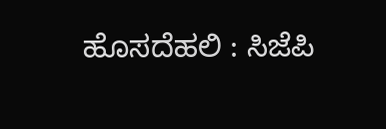ಹೊಸದೆಹಲಿ : ಸಿಜೆಪಿ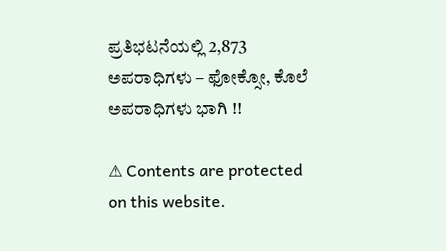ಪ್ರತಿಭಟನೆಯಲ್ಲಿ 2,873 ಅಪರಾಧಿಗಳು – ಫೋಕ್ಸೋ, ಕೊಲೆ ಅಪರಾಧಿಗಳು ಭಾಗಿ !!

⚠ Contents are protected on this website.